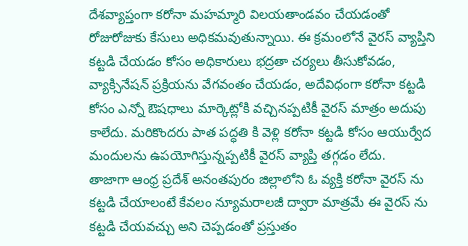దేశవ్యాప్తంగా కరోనా మహమ్మారి విలయతాండవం చేయడంతో రోజురోజుకు కేసులు అధికమవుతున్నాయి. ఈ క్రమంలోనే వైరస్ వ్యాప్తిని కట్టడి చేయడం కోసం అధికారులు భద్రతా చర్యలు తీసుకోవడం, వ్యాక్సినేషన్ ప్రక్రియను వేగవంతం చేయడం, అదేవిధంగా కరోనా కట్టడి కోసం ఎన్నో ఔషధాలు మార్కెట్లోకి వచ్చినప్పటికీ వైరస్ మాత్రం అదుపు కాలేదు. మరికొందరు పాత పద్ధతి కి వెళ్లి కరోనా కట్టడి కోసం ఆయుర్వేద మందులను ఉపయోగిస్తున్నప్పటికీ వైరస్ వ్యాప్తి తగ్గడం లేదు.
తాజాగా ఆంధ్ర ప్రదేశ్ అనంతపురం జిల్లాలోని ఓ వ్యక్తి కరోనా వైరస్ ను కట్టడి చేయాలంటే కేవలం న్యూమరాలజీ ద్వారా మాత్రమే ఈ వైరస్ ను కట్టడి చేయవచ్చు అని చెప్పడంతో ప్రస్తుతం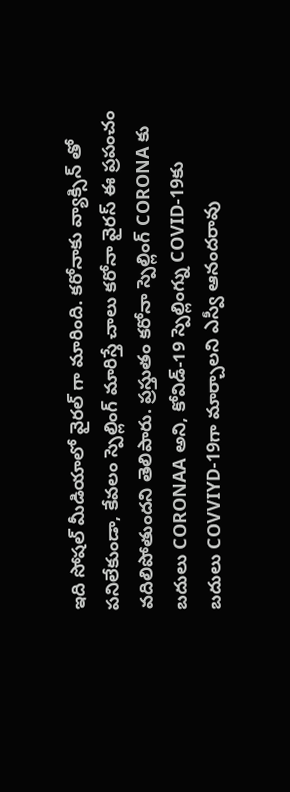ఇది సోషల్ మీడియాలో వైరల్ గా మారింది. కరోనాకు వ్యాక్సిన్ తో పనిలేకుండా, కేవలం స్పెల్లింగ్ మారిస్తే చాలు కరోనా వైరస్ ఈ ప్రపంచం వదిలిపోతుందని తెలిపారు. ప్రస్తుతం కరోనా స్పెల్లింగ్ CORONA కు బదులు CORONAA అని, కోవిడ్-19 స్పెల్లింగ్ను COVID-19కు బదులు COVVIYD-19గా మార్చాలని ఎస్వీ ఆనందరావు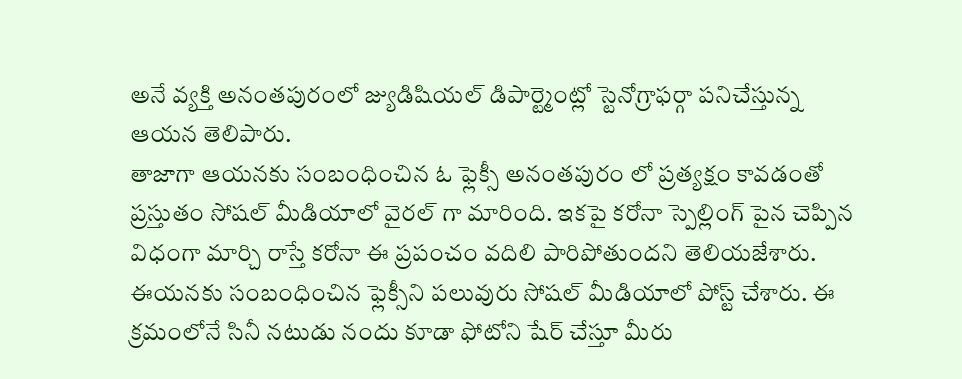అనే వ్యక్తి అనంతపురంలో జ్యుడిషియల్ డిపార్ట్మెంట్లో స్టెనోగ్రాఫర్గా పనిచేస్తున్న ఆయన తెలిపారు.
తాజాగా ఆయనకు సంబంధించిన ఓ ఫ్లెక్సీ అనంతపురం లో ప్రత్యక్షం కావడంతో ప్రస్తుతం సోషల్ మీడియాలో వైరల్ గా మారింది. ఇకపై కరోనా స్పెల్లింగ్ పైన చెప్పిన విధంగా మార్చి రాస్తే కరోనా ఈ ప్రపంచం వదిలి పారిపోతుందని తెలియజేశారు. ఈయనకు సంబంధించిన ఫ్లెక్సీని పలువురు సోషల్ మీడియాలో పోస్ట్ చేశారు. ఈ క్రమంలోనే సినీ నటుడు నందు కూడా ఫోటోని షేర్ చేస్తూ మీరు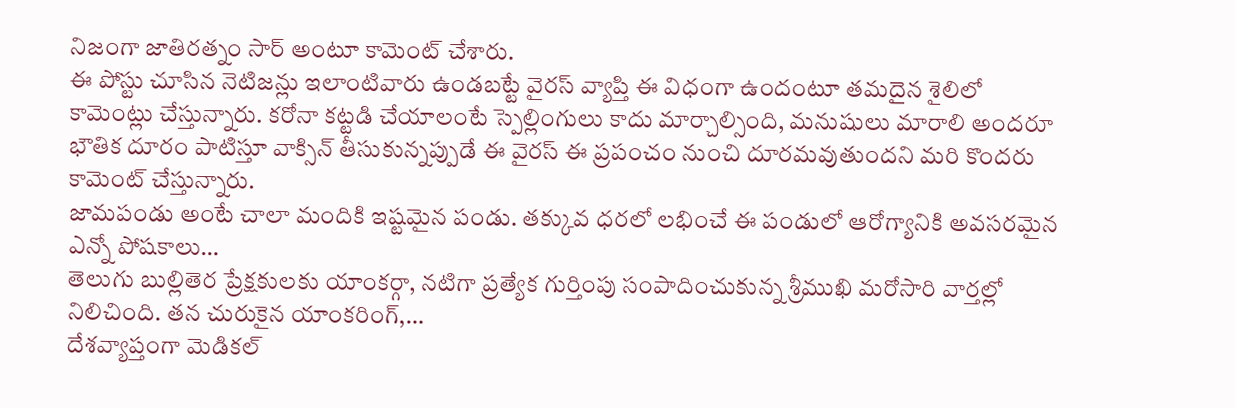నిజంగా జాతిరత్నం సార్ అంటూ కామెంట్ చేశారు.
ఈ పోస్టు చూసిన నెటిజన్లు ఇలాంటివారు ఉండబట్టే వైరస్ వ్యాప్తి ఈ విధంగా ఉందంటూ తమదైన శైలిలో కామెంట్లు చేస్తున్నారు. కరోనా కట్టడి చేయాలంటే స్పెల్లింగులు కాదు మార్చాల్సింది, మనుషులు మారాలి అందరూ భౌతిక దూరం పాటిస్తూ వాక్సిన్ తీసుకున్నప్పుడే ఈ వైరస్ ఈ ప్రపంచం నుంచి దూరమవుతుందని మరి కొందరు కామెంట్ చేస్తున్నారు.
జామపండు అంటే చాలా మందికి ఇష్టమైన పండు. తక్కువ ధరలో లభించే ఈ పండులో ఆరోగ్యానికి అవసరమైన ఎన్నో పోషకాలు…
తెలుగు బుల్లితెర ప్రేక్షకులకు యాంకర్గా, నటిగా ప్రత్యేక గుర్తింపు సంపాదించుకున్న శ్రీముఖి మరోసారి వార్తల్లో నిలిచింది. తన చురుకైన యాంకరింగ్,…
దేశవ్యాప్తంగా మెడికల్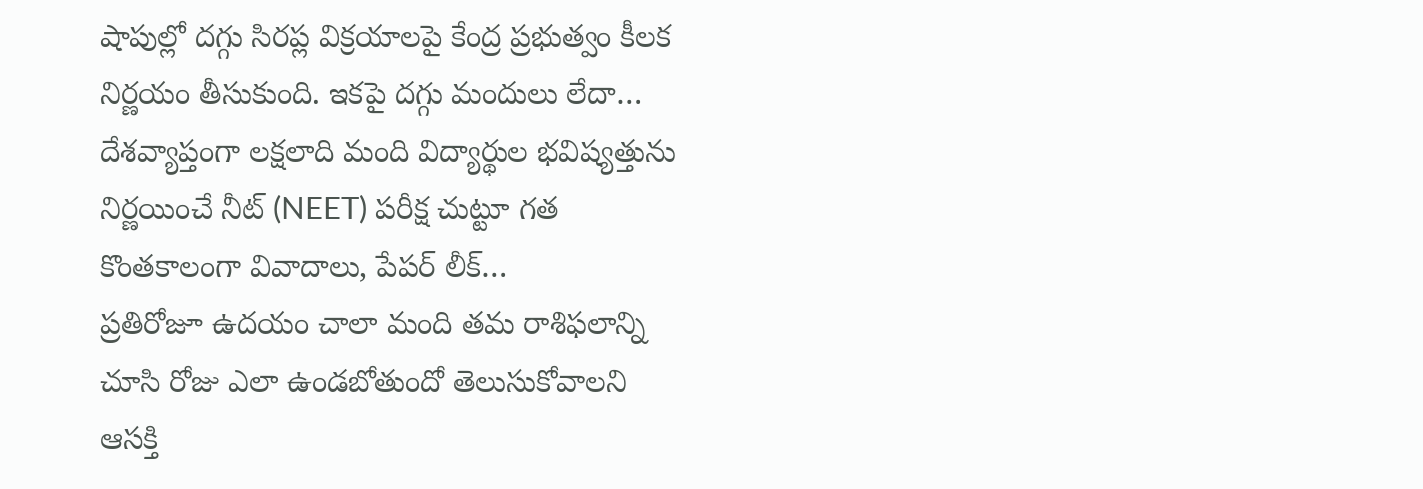షాపుల్లో దగ్గు సిరప్ల విక్రయాలపై కేంద్ర ప్రభుత్వం కీలక నిర్ణయం తీసుకుంది. ఇకపై దగ్గు మందులు లేదా…
దేశవ్యాప్తంగా లక్షలాది మంది విద్యార్థుల భవిష్యత్తును నిర్ణయించే నీట్ (NEET) పరీక్ష చుట్టూ గత కొంతకాలంగా వివాదాలు, పేపర్ లీక్…
ప్రతిరోజూ ఉదయం చాలా మంది తమ రాశిఫలాన్ని చూసి రోజు ఎలా ఉండబోతుందో తెలుసుకోవాలని ఆసక్తి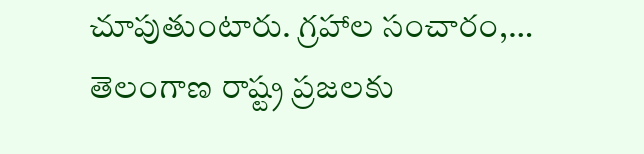చూపుతుంటారు. గ్రహాల సంచారం,…
తెలంగాణ రాష్ట్ర ప్రజలకు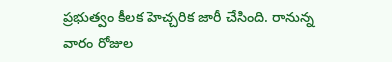ప్రభుత్వం కీలక హెచ్చరిక జారీ చేసింది. రానున్న వారం రోజుల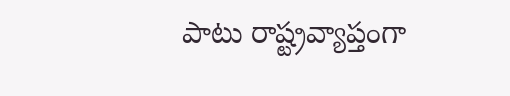పాటు రాష్ట్రవ్యాప్తంగా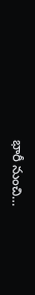భారీ నుంచి…